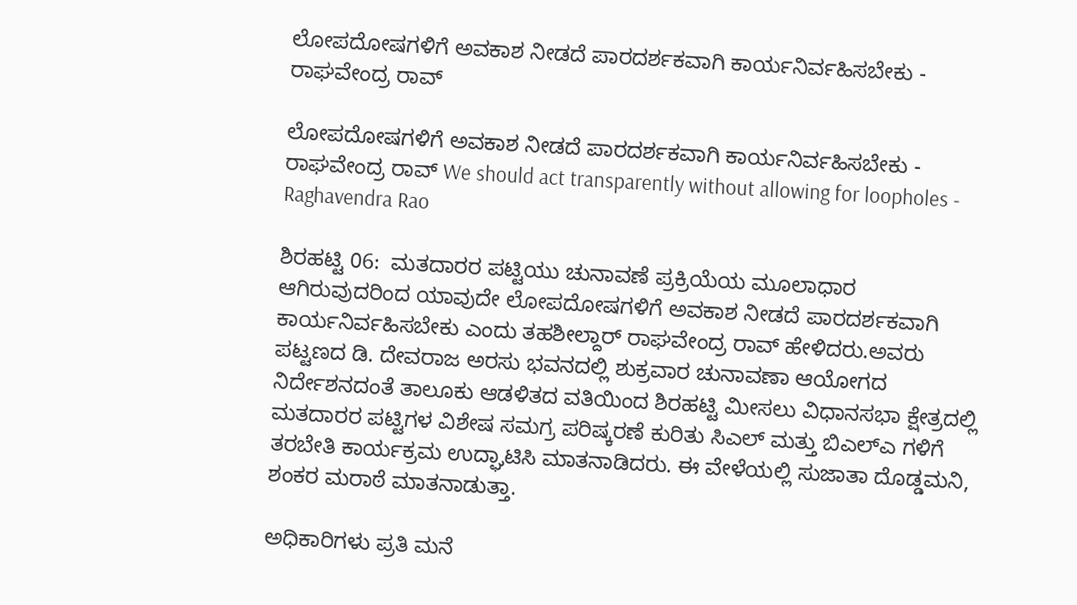ಲೋಪದೋಷಗಳಿಗೆ ಅವಕಾಶ ನೀಡದೆ ಪಾರದರ್ಶಕವಾಗಿ ಕಾರ್ಯನಿರ್ವಹಿಸಬೇಕು - ರಾಘವೇಂದ್ರ ರಾವ್

ಲೋಪದೋಷಗಳಿಗೆ ಅವಕಾಶ ನೀಡದೆ ಪಾರದರ್ಶಕವಾಗಿ ಕಾರ್ಯನಿರ್ವಹಿಸಬೇಕು - ರಾಘವೇಂದ್ರ ರಾವ್ We should act transparently without allowing for loopholes - Raghavendra Rao

ಶಿರಹಟ್ಟಿ 06:  ಮತದಾರರ ಪಟ್ಟಿಯು ಚುನಾವಣೆ ಪ್ರಕ್ರಿಯೆಯ ಮೂಲಾಧಾರ ಆಗಿರುವುದರಿಂದ ಯಾವುದೇ ಲೋಪದೋಷಗಳಿಗೆ ಅವಕಾಶ ನೀಡದೆ ಪಾರದರ್ಶಕವಾಗಿ ಕಾರ್ಯನಿರ್ವಹಿಸಬೇಕು ಎಂದು ತಹಶೀಲ್ದಾರ್ ರಾಘವೇಂದ್ರ ರಾವ್ ಹೇಳಿದರು.ಅವರು ಪಟ್ಟಣದ ಡಿ. ದೇವರಾಜ ಅರಸು ಭವನದಲ್ಲಿ ಶುಕ್ರವಾರ ಚುನಾವಣಾ ಆಯೋಗದ ನಿರ್ದೇಶನದಂತೆ ತಾಲೂಕು ಆಡಳಿತದ ವತಿಯಿಂದ ಶಿರಹಟ್ಟಿ ಮೀಸಲು ವಿಧಾನಸಭಾ ಕ್ಷೇತ್ರದಲ್ಲಿ ಮತದಾರರ ಪಟ್ಟಿಗಳ ವಿಶೇಷ ಸಮಗ್ರ ಪರಿಷ್ಕರಣೆ ಕುರಿತು ಸಿಎಲ್ ಮತ್ತು ಬಿಎಲ್‌ಎ ಗಳಿಗೆ ತರಬೇತಿ ಕಾರ್ಯಕ್ರಮ ಉದ್ಘಾಟಿಸಿ ಮಾತನಾಡಿದರು. ಈ ವೇಳೆಯಲ್ಲಿ ಸುಜಾತಾ ದೊಡ್ಡಮನಿ, ಶಂಕರ ಮರಾಠೆ ಮಾತನಾಡುತ್ತಾ.

ಅಧಿಕಾರಿಗಳು ಪ್ರತಿ ಮನೆ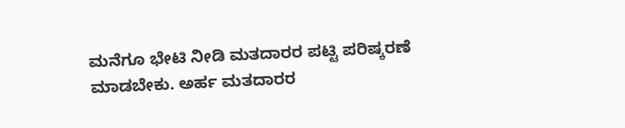ಮನೆಗೂ ಭೇಟಿ ನೀಡಿ ಮತದಾರರ ಪಟ್ಟಿ ಪರಿಷ್ಕರಣೆ ಮಾಡಬೇಕು. ಅರ್ಹ ಮತದಾರರ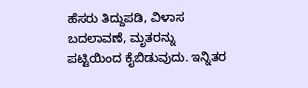ಹೆಸರು ತಿದ್ದುಪಡಿ, ವಿಳಾಸ ಬದಲಾವಣೆ, ಮೃತರನ್ನು ಪಟ್ಟಿಯಿಂದ ಕೈಬಿಡುವುದು. ಇನ್ನಿತರ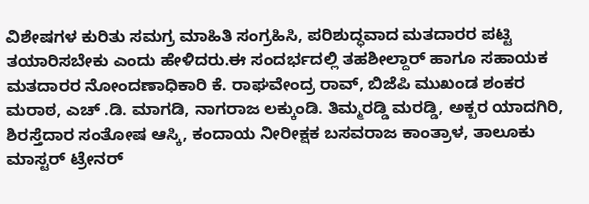ವಿಶೇಷಗಳ ಕುರಿತು ಸಮಗ್ರ ಮಾಹಿತಿ ಸಂಗ್ರಹಿಸಿ, ಪರಿಶುದ್ಧವಾದ ಮತದಾರರ ಪಟ್ಟಿ ತಯಾರಿಸಬೇಕು ಎಂದು ಹೇಳಿದರು.ಈ ಸಂದರ್ಭದಲ್ಲಿ ತಹಶೀಲ್ದಾರ್ ಹಾಗೂ ಸಹಾಯಕ ಮತದಾರರ ನೋಂದಣಾಧಿಕಾರಿ ಕೆ. ರಾಘವೇಂದ್ರ ರಾವ್, ಬಿಜೆಪಿ ಮುಖಂಡ ಶಂಕರ ಮರಾಠ, ಎಚ್ .ಡಿ. ಮಾಗಡಿ, ನಾಗರಾಜ ಲಕ್ಕುಂಡಿ. ತಿಮ್ಮರಡ್ಡಿ ಮರಡ್ಡಿ, ಅಕ್ಬರ ಯಾದಗಿರಿ, ಶಿರಸ್ತೆದಾರ ಸಂತೋಷ ಆಸ್ಕಿ, ಕಂದಾಯ ನೀರೀಕ್ಷಕ ಬಸವರಾಜ ಕಾಂತ್ರಾಳ, ತಾಲೂಕು ಮಾಸ್ಟರ್ ಟ್ರೇನರ್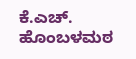ಕೆ.ಎಚ್‌. ಹೊಂಬಳಮಠ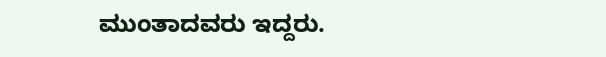ಮುಂತಾದವರು ಇದ್ದರು.